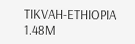TIKVAH-ETHIOPIA
1.48M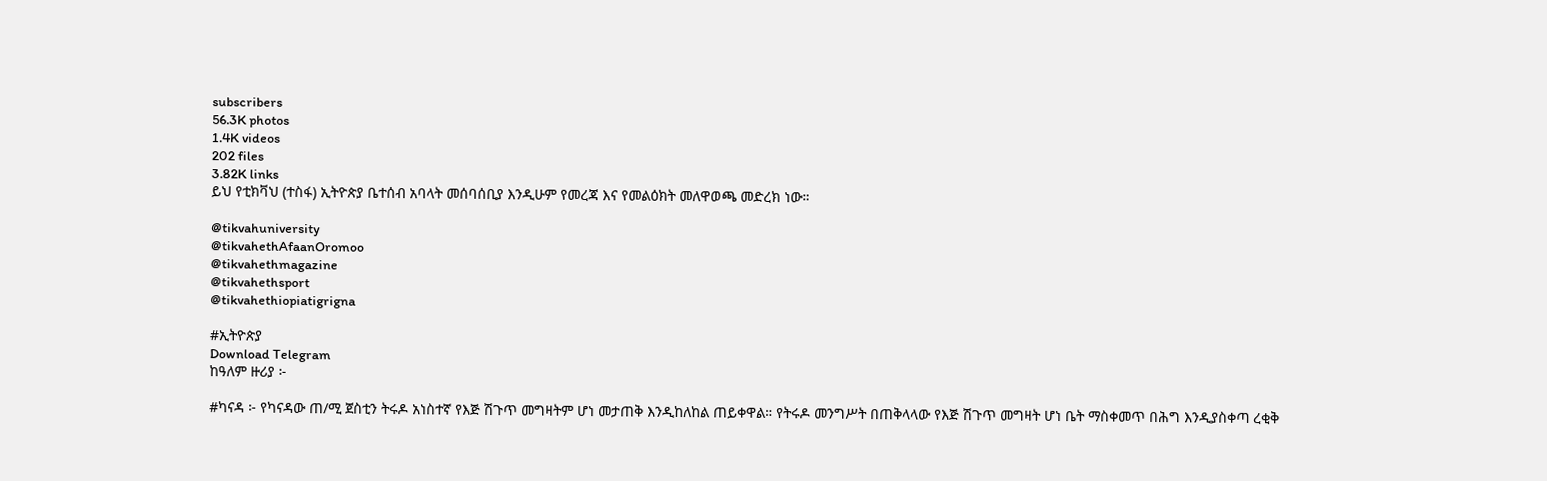subscribers
56.3K photos
1.4K videos
202 files
3.82K links
ይህ የቲክቫህ (ተስፋ) ኢትዮጵያ ቤተሰብ አባላት መሰባሰቢያ እንዲሁም የመረጃ እና የመልዕክት መለዋወጫ መድረክ ነው።

@tikvahuniversity
@tikvahethAfaanOromoo
@tikvahethmagazine
@tikvahethsport
@tikvahethiopiatigrigna

#ኢትዮጵያ
Download Telegram
ከዓለም ዙሪያ ፦

#ካናዳ ፦ የካናዳው ጠ/ሚ ጀስቲን ትሩዶ አነስተኛ የእጅ ሽጉጥ መግዛትም ሆነ መታጠቅ እንዲከለከል ጠይቀዋል። የትሩዶ መንግሥት በጠቅላላው የእጅ ሽጉጥ መግዛት ሆነ ቤት ማስቀመጥ በሕግ እንዲያስቀጣ ረቂቅ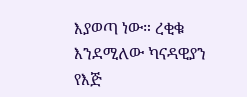እያወጣ ነው። ረቂቁ እንደሚለው ካናዳዊያን የእጅ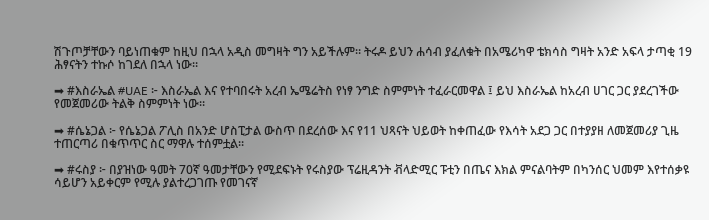ሽጉጦቻቸውን ባይነጠቁም ከዚህ በኋላ አዲስ መግዛት ግን አይችሉም። ትሩዶ ይህን ሐሳብ ያፈለቁት በአሜሪካዋ ቴክሳስ ግዛት አንድ አፍላ ታጣቂ 19 ሕፃናትን ተኩሶ ከገደለ በኋላ ነው።

➡ #እስራኤል #UAE ፦ እስራኤል እና የተባበሩት አረብ ኤሜሬትስ የነፃ ንግድ ስምምነት ተፈራርመዋል ፤ ይህ እስራኤል ከአረብ ሀገር ጋር ያደረገችው የመጀመሪው ትልቅ ስምምነት ነው።

➡ #ሴኔጋል ፦ የሴኔጋል ፖሊስ በአንድ ሆስፒታል ውስጥ በደረሰው እና የ11 ህጻናት ህይወት ከቀጠፈው የእሳት አደጋ ጋር በተያያዘ ለመጀመሪያ ጊዜ ተጠርጣሪ በቁጥጥር ስር ማዋሉ ተሰምቷል።

➡ #ሩስያ ፦ በያዝነው ዓመት 70ኛ ዓመታቸውን የሚደፍኑት የሩስያው ፕሬዚዳንት ቭላድሚር ፑቲን በጤና እክል ምናልባትም በካንሰር ህመም እየተሰቃዩ ሳይሆን አይቀርም የሚሉ ያልተረጋገጡ የመገናኛ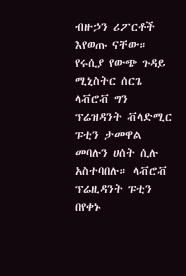ብዙኃን ሪፖርቶች እየወጡ ናቸው። የሩሲያ የውጭ ጉዳይ ሚኒስትር ሰርጌ ላቭሮቭ ግን ፕሬዝዳንት ቭላድሚር ፑቲን ታመዋል መባሉን ሀሰት ሲሉ አስተባበሉ። ላቭሮቭ ፕሬዚዳንት ፑቲን በየቀኑ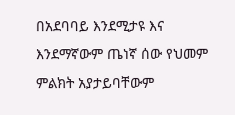በአደባባይ እንደሚታዩ እና እንደማኛውም ጤነኛ ሰው የህመም ምልክት አያታይባቸውም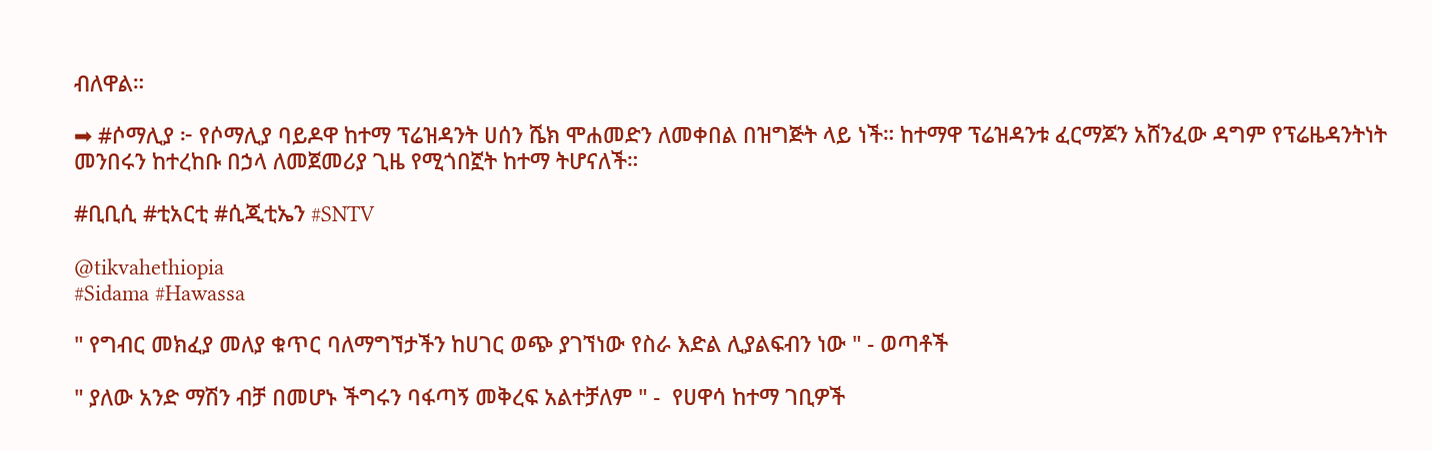ብለዋል።

➡ #ሶማሊያ ፦ የሶማሊያ ባይዶዋ ከተማ ፕሬዝዳንት ሀሰን ሼክ ሞሐመድን ለመቀበል በዝግጅት ላይ ነች። ከተማዋ ፕሬዝዳንቱ ፈርማጆን አሸንፈው ዳግም የፕሬዜዳንትነት መንበሩን ከተረከቡ በኃላ ለመጀመሪያ ጊዜ የሚጎበኟት ከተማ ትሆናለች።

#ቢቢሲ #ቲአርቲ #ሲጂቲኤን #SNTV

@tikvahethiopia
#Sidama #Hawassa

" የግብር መክፈያ መለያ ቁጥር ባለማግኘታችን ከሀገር ወጭ ያገኘነው የስራ እድል ሊያልፍብን ነው " - ወጣቶች

" ያለው አንድ ማሽን ብቻ በመሆኑ ችግሩን ባፋጣኝ መቅረፍ አልተቻለም " -  የሀዋሳ ከተማ ገቢዎች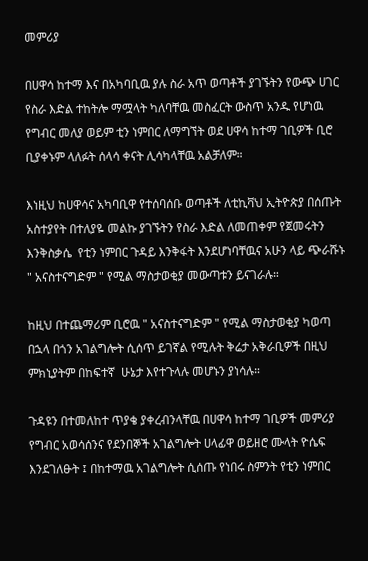መምሪያ

በሀዋሳ ከተማ እና በአካባቢዉ ያሉ ስራ አጥ ወጣቶች ያገኙትን የውጭ ሀገር የስራ እድል ተከትሎ ማሟላት ካለባቸዉ መስፈርት ውስጥ አንዱ የሆነዉ የግብር መለያ ወይም ቲን ነምበር ለማግኘት ወደ ሀዋሳ ከተማ ገቢዎች ቢሮ ቢያቀኑም ላለፉት ሰላሳ ቀናት ሊሳካላቸዉ አልቻለም።

እነዚህ ከሀዋሳና አካባቢዋ የተሰባሰቡ ወጣቶች ለቲኪቫህ ኢትዮጵያ በሰጡት አስተያየት በተለያዬ መልኩ ያገኙትን የስራ እድል ለመጠቀም የጀመሩትን እንቅስቃሴ  የቲን ነምበር ጉዳይ እንቅፋት እንደሆነባቸዉና አሁን ላይ ጭራሹኑ " አናስተናግድም " የሚል ማስታወቂያ መውጣቱን ይናገራሉ።

ከዚህ በተጨማሪም ቢሮዉ " አናስተናግድም " የሚል ማስታወቂያ ካወጣ በኋላ በጎን አገልግሎት ሲሰጥ ይገኛል የሚሉት ቅሬታ አቅራቢዎች በዚህ ምክኒያትም በከፍተኛ  ሁኔታ እየተጉላሉ መሆኑን ያነሳሉ።

ጉዳዩን በተመለከተ ጥያቄ ያቀረብንላቸዉ በሀዋሳ ከተማ ገቢዎች መምሪያ የግብር አወሳሰንና የደንበኞች አገልግሎት ሀላፊዋ ወይዘሮ ሙላት ዮሴፍ እንደገለፁት ፤ በከተማዉ አገልግሎት ሲሰጡ የነበሩ ስምንት የቲን ነምበር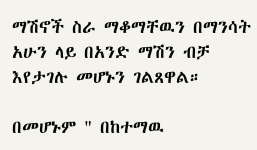ማሽኖች ስራ ማቆማቸዉን በማንሳት አሁን ላይ በአንድ ማሽን ብቻ እየታገሉ መሆኑን ገልጸዋል።

በመሆኑም " በከተማዉ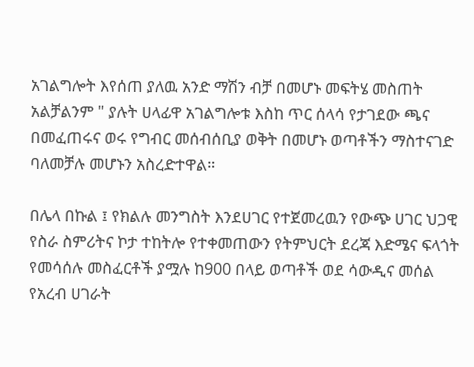አገልግሎት እየሰጠ ያለዉ አንድ ማሽን ብቻ በመሆኑ መፍትሄ መስጠት አልቻልንም " ያሉት ሀላፊዋ አገልግሎቱ እስከ ጥር ሰላሳ የታገደው ጫና በመፈጠሩና ወሩ የግብር መሰብሰቢያ ወቅት በመሆኑ ወጣቶችን ማስተናገድ ባለመቻሉ መሆኑን አስረድተዋል።

በሌላ በኩል ፤ የክልሉ መንግስት እንደሀገር የተጀመረዉን የውጭ ሀገር ህጋዊ  የስራ ስምሪትና ኮታ ተከትሎ የተቀመጠውን የትምህርት ደረጃ እድሜና ፍላጎት የመሳሰሉ መስፈርቶች ያሟሉ ከ900 በላይ ወጣቶች ወደ ሳውዲና መሰል የአረብ ሀገራት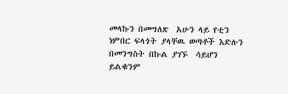መላኩን በመግለጽ  አሁን ላይ የቲን ነምበር ፍላጎት ያላቸዉ ወጣቶች እድሉን በመንግስት በኩል ያገኙ  ሳይሆን ይልቁንም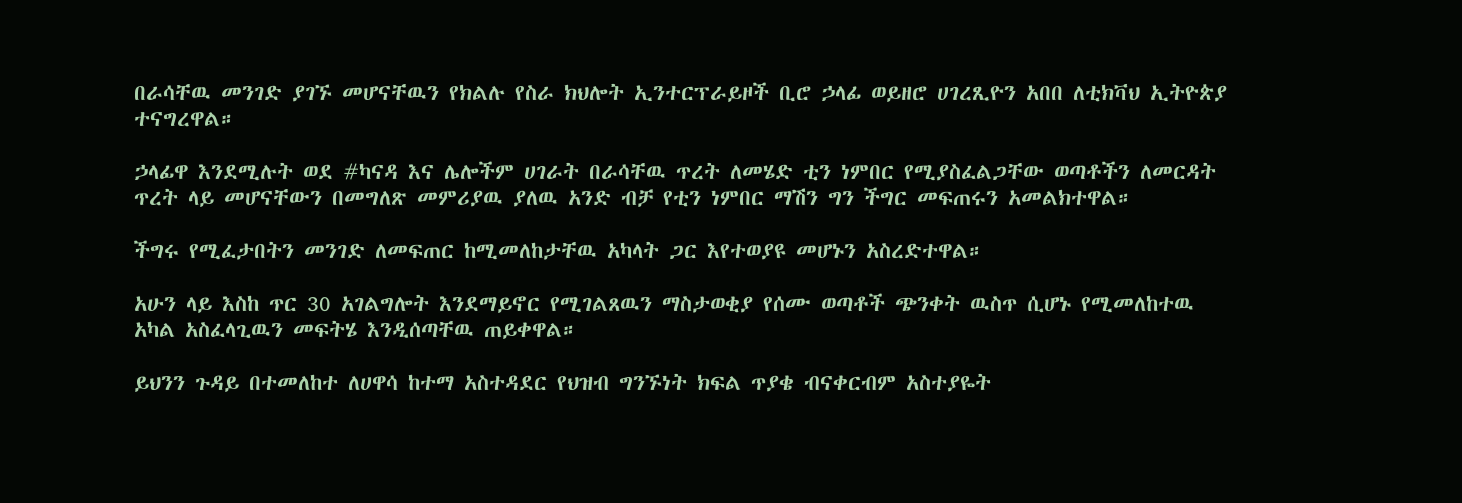በራሳቸዉ መንገድ ያገኙ መሆናቸዉን የክልሉ የስራ ክህሎት ኢንተርፕራይዞች ቢሮ ኃላፊ ወይዘሮ ሀገረጺዮን አበበ ለቲክቫህ ኢትዮጵያ ተናግረዋል።

ኃላፊዋ እንደሚሉት ወደ #ካናዳ እና ሌሎችም ሀገራት በራሳቸዉ ጥረት ለመሄድ ቲን ነምበር የሚያስፈልጋቸው ወጣቶችን ለመርዳት ጥረት ላይ መሆናቸውን በመግለጽ መምሪያዉ ያለዉ አንድ ብቻ የቲን ነምበር ማሽን ግን ችግር መፍጠሩን አመልክተዋል።

ችግሩ የሚፈታበትን መንገድ ለመፍጠር ከሚመለከታቸዉ አካላት ጋር እየተወያዩ መሆኑን አስረድተዋል።

አሁን ላይ እስከ ጥር 30 አገልግሎት እንደማይኖር የሚገልጸዉን ማስታወቂያ የሰሙ ወጣቶች ጭንቀት ዉስጥ ሲሆኑ የሚመለከተዉ አካል አስፈላጊዉን መፍትሄ እንዲሰጣቸዉ ጠይቀዋል።

ይህንን ጉዳይ በተመለከተ ለሀዋሳ ከተማ አስተዳደር የህዝብ ግንኙነት ክፍል ጥያቄ ብናቀርብም አስተያዬት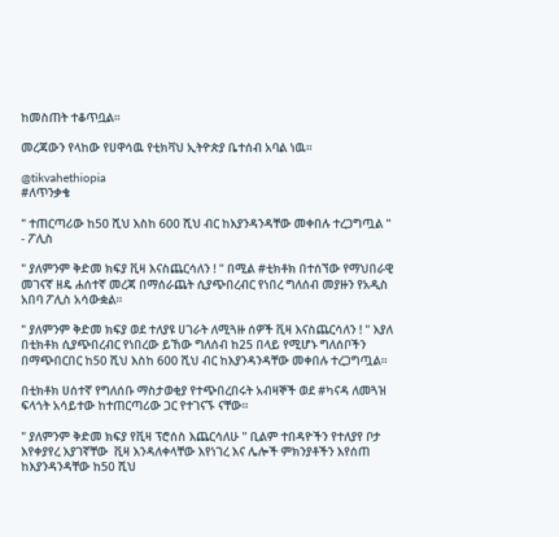ከመስጠት ተቆጥቧል።

መረጃውን የላከው የሀዋሳዉ የቲክቫህ ኢትዮጵያ ቤተሰብ አባል ነዉ።

@tikvahethiopia
#ለጥንቃቄ

" ተጠርጣሪው ከ50 ሺህ እስከ 600 ሺህ ብር ከእያንዳንዳቸው መቀበሉ ተረጋግጧል " - ፖሊስ

" ያለምንም ቅድመ ክፍያ ቪዛ እናስጨርሳለን ! " በሚል #ቲክቶክ በተሰኘው የማህበራዊ መገናኛ ዘዴ ሐሰተኛ መረጃ በማሰራጨት ሲያጭበረብር የነበረ ግለሰብ መያዙን የአዲስ አበባ ፖሊስ አሳውቋል።

" ያለምንም ቅድመ ክፍያ ወደ ተለያዩ ሀገራት ለሚጓዙ ሰዎች ቪዛ እናስጨርሳለን ! " እያለ በቲክቶክ ሲያጭበረብር የነበረው ይኸው ግለሰብ ከ25 በላይ የሚሆኑ ግለሰቦችን  በማጭበርበር ከ50 ሺህ እስከ 600 ሺህ ብር ከእያንዳንዳቸው መቀበሉ ተረጋግጧል።

በቲክቶክ ሀሰተኛ የግለሰቡ ማስታወቂያ የተጭበረበሩት አብዛኞች ወደ #ካናዳ ለመጓዝ ፍላጎት አሳይተው ከተጠርጣሪው ጋር የተገናኙ ናቸው።

" ያለምንም ቅድመ ክፍያ የቪዛ ፕሮሰስ እጨርሳለሁ " ቢልም ተበዳዮችን የተለያየ ቦታ እየቀያየረ እያገኛቸው  ቪዛ እንዳለቀላቸው እየነገረ እና ሌሎች ምክንያቶችን እየሰጠ ከእያንዳንዳቸው ከ50 ሺህ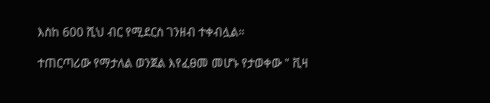እስከ 600 ሺህ ብር የሚደርስ ገንዘብ ተቀብሏል።

ተጠርጣሪው የማታለል ወንጀል እየፈፀመ መሆኑ የታወቀው " ቪዛ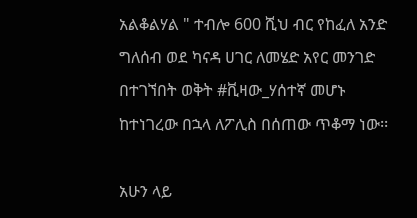አልቆልሃል " ተብሎ 600 ሺህ ብር የከፈለ አንድ ግለሰብ ወደ ካናዳ ሀገር ለመሄድ አየር መንገድ በተገኘበት ወቅት #ቪዛው_ሃሰተኛ መሆኑ ከተነገረው በኋላ ለፖሊስ በሰጠው ጥቆማ ነው፡፡

አሁን ላይ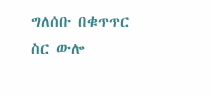ግለሰቡ በቁጥጥር ስር ውሎ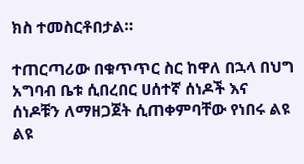ክስ ተመስርቶበታል።

ተጠርጣሪው በቁጥጥር ስር ከዋለ በኋላ በህግ አግባብ ቤቱ ሲበረበር ሀሰተኛ ሰነዶች እና ሰነዶቹን ለማዘጋጀት ሲጠቀምባቸው የነበሩ ልዩ ልዩ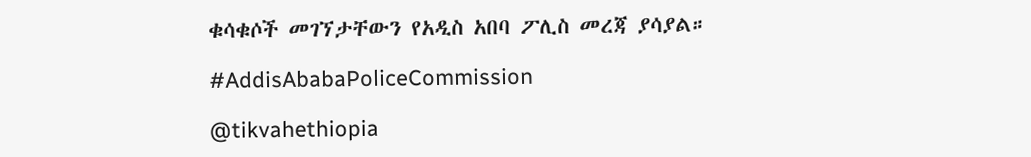ቁሳቁሶች መገኘታቸውን የአዲስ አበባ ፖሊስ መረጃ ያሳያል።

#AddisAbabaPoliceCommission

@tikvahethiopia